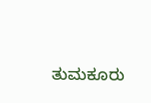ತುಮಕೂರು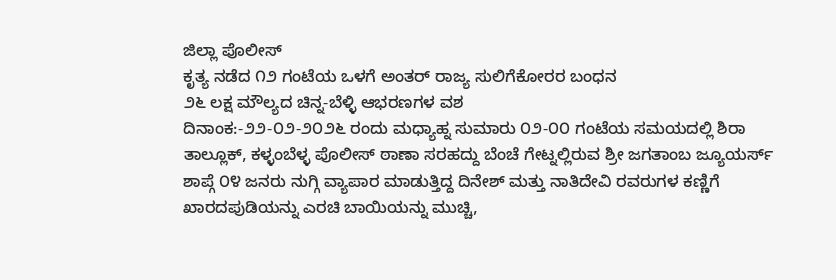ಜಿಲ್ಲಾ ಪೊಲೀಸ್
ಕೃತ್ಯ ನಡೆದ ೧೨ ಗಂಟೆಯ ಒಳಗೆ ಅಂತರ್ ರಾಜ್ಯ ಸುಲಿಗೆಕೋರರ ಬಂಧನ
೨೬ ಲಕ್ಷ ಮೌಲ್ಯದ ಚಿನ್ನ-ಬೆಳ್ಳಿ ಆಭರಣಗಳ ವಶ
ದಿನಾಂಕ:-೨೨-೦೨-೨೦೨೬ ರಂದು ಮಧ್ಯಾಹ್ನ ಸುಮಾರು ೦೨-೦೦ ಗಂಟೆಯ ಸಮಯದಲ್ಲಿ ಶಿರಾ ತಾಲ್ಲೂಕ್, ಕಳ್ಳಂಬೆಳ್ಳ ಪೊಲೀಸ್ ಠಾಣಾ ಸರಹದ್ದು ಬೆಂಚೆ ಗೇಟ್ನಲ್ಲಿರುವ ಶ್ರೀ ಜಗತಾಂಬ ಜ್ಯೂಯರ್ಸ್ ಶಾಪ್ಗೆ ೦೪ ಜನರು ನುಗ್ಗಿ ವ್ಯಾಪಾರ ಮಾಡುತ್ತಿದ್ದ ದಿನೇಶ್ ಮತ್ತು ನಾತಿದೇವಿ ರವರುಗಳ ಕಣ್ಣಿಗೆ ಖಾರದಪುಡಿಯನ್ನು ಎರಚಿ ಬಾಯಿಯನ್ನು ಮುಚ್ಚಿ,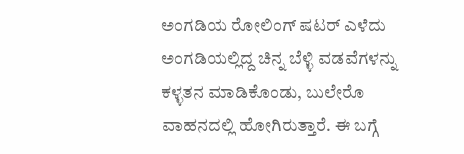ಅಂಗಡಿಯ ರೋಲಿಂಗ್ ಷಟರ್ ಎಳೆದು ಅಂಗಡಿಯಲ್ಲಿದ್ದ ಚಿನ್ನ ಬೆಳ್ಳಿ ವಡವೆಗಳನ್ನು ಕಳ್ಳತನ ಮಾಡಿಕೊಂಡು, ಬುಲೇರೊ ವಾಹನದಲ್ಲಿ ಹೋಗಿರುತ್ತಾರೆ. ಈ ಬಗ್ಗೆ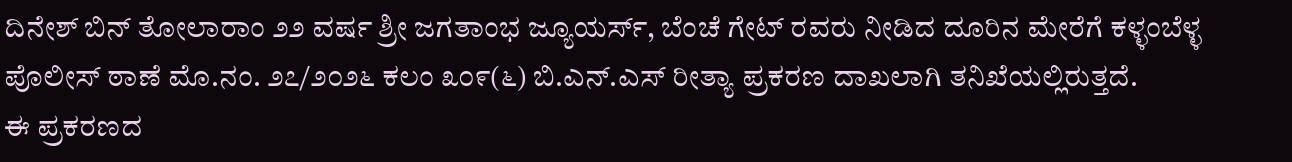ದಿನೇಶ್ ಬಿನ್ ತೋಲಾರಾಂ ೨೨ ವರ್ಷ ಶ್ರೀ ಜಗತಾಂಭ ಜ್ಯೂಯರ್ಸ್, ಬೆಂಚೆ ಗೇಟ್ ರವರು ನೀಡಿದ ದೂರಿನ ಮೇರೆಗೆ ಕಳ್ಳಂಬೆಳ್ಳ ಪೊಲೀಸ್ ಠಾಣೆ ಮೊ.ನಂ. ೨೭/೨೦೨೬ ಕಲಂ ೩೦೯(೬) ಬಿ.ಎನ್.ಎಸ್ ರೀತ್ಯಾ ಪ್ರಕರಣ ದಾಖಲಾಗಿ ತನಿಖೆಯಲ್ಲಿರುತ್ತದೆ.
ಈ ಪ್ರಕರಣದ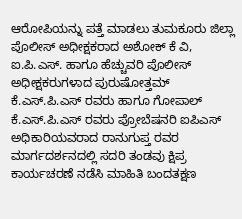ಆರೋಪಿಯನ್ನು ಪತ್ತೆ ಮಾಡಲು ತುಮಕೂರು ಜಿಲ್ಲಾ ಪೊಲೀಸ್ ಅಧೀಕ್ಷಕರಾದ ಅಶೋಕ್ ಕೆ ವಿ, ಐ.ಪಿ.ಎಸ್. ಹಾಗೂ ಹೆಚ್ಚುವರಿ ಪೊಲೀಸ್ ಅಧೀಕ್ಷಕರುಗಳಾದ ಪುರುಷೋತ್ತಮ್ ಕೆ.ಎಸ್.ಪಿ.ಎಸ್ ರವರು ಹಾಗೂ ಗೋಪಾಲ್ ಕೆ.ಎಸ್.ಪಿ.ಎಸ್ ರವರು ಪ್ರೋಬೆಷನರಿ ಐಪಿಎಸ್ ಅಧಿಕಾರಿಯವರಾದ ರಾನುಗುಪ್ತ ರವರ ಮಾರ್ಗದರ್ಶನದಲ್ಲಿ ಸದರಿ ತಂಡವು ಕ್ಷಿಪ್ರ ಕಾರ್ಯಚರಣೆ ನಡೆಸಿ ಮಾಹಿತಿ ಬಂದತಕ್ಷಣ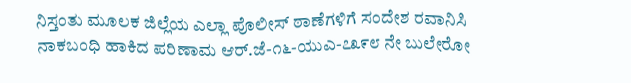ನಿಸ್ತಂತು ಮೂಲಕ ಜಿಲ್ಲೆಯ ಎಲ್ಲಾ ಪೊಲೀಸ್ ಠಾಣೆಗಳಿಗೆ ಸಂದೇಶ ರವಾನಿಸಿ ನಾಕಬಂಧಿ ಹಾಕಿದ ಪರಿಣಾಮ ಆರ್.ಜೆ-೧೬-ಯುಎ-೭೩೯೮ ನೇ ಬುಲೇರೋ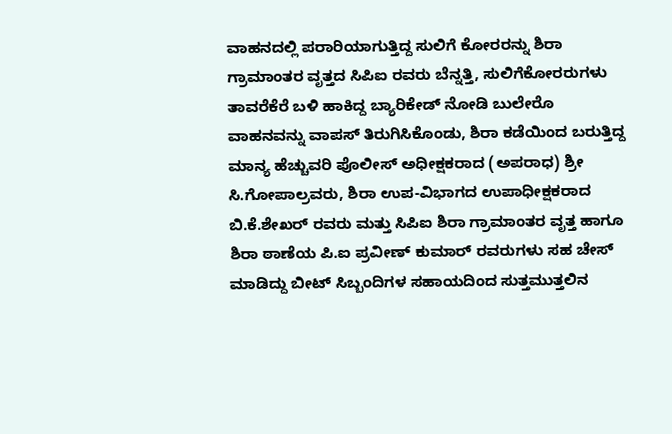ವಾಹನದಲ್ಲಿ ಪರಾರಿಯಾಗುತ್ತಿದ್ದ ಸುಲಿಗೆ ಕೋರರನ್ನು ಶಿರಾ ಗ್ರಾಮಾಂತರ ವೃತ್ತದ ಸಿಪಿಐ ರವರು ಬೆನ್ನತ್ತಿ, ಸುಲಿಗೆಕೋರರುಗಳು ತಾವರೆಕೆರೆ ಬಳಿ ಹಾಕಿದ್ದ ಬ್ಯಾರಿಕೇಡ್ ನೋಡಿ ಬುಲೇರೊ ವಾಹನವನ್ನು ವಾಪಸ್ ತಿರುಗಿಸಿಕೊಂಡು, ಶಿರಾ ಕಡೆಯಿಂದ ಬರುತ್ತಿದ್ದ ಮಾನ್ಯ ಹೆಚ್ಚುವರಿ ಪೊಲೀಸ್ ಅಧೀಕ್ಷಕರಾದ (ಅಪರಾಧ) ಶ್ರೀ ಸಿ.ಗೋಪಾಲ್ರವರು, ಶಿರಾ ಉಪ-ವಿಭಾಗದ ಉಪಾಧೀಕ್ಷಕರಾದ ಬಿ.ಕೆ.ಶೇಖರ್ ರವರು ಮತ್ತು ಸಿಪಿಐ ಶಿರಾ ಗ್ರಾಮಾಂತರ ವೃತ್ತ ಹಾಗೂ ಶಿರಾ ಠಾಣೆಯ ಪಿ.ಐ ಪ್ರವೀಣ್ ಕುಮಾರ್ ರವರುಗಳು ಸಹ ಚೇಸ್ ಮಾಡಿದ್ದು ಬೀಟ್ ಸಿಬ್ಬಂದಿಗಳ ಸಹಾಯದಿಂದ ಸುತ್ತಮುತ್ತಲಿನ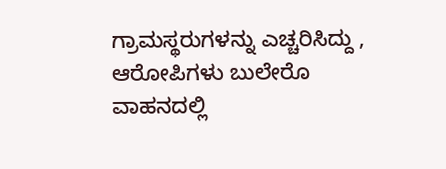ಗ್ರಾಮಸ್ಥರುಗಳನ್ನು ಎಚ್ಚರಿಸಿದ್ದು , ಆರೋಪಿಗಳು ಬುಲೇರೊ ವಾಹನದಲ್ಲಿ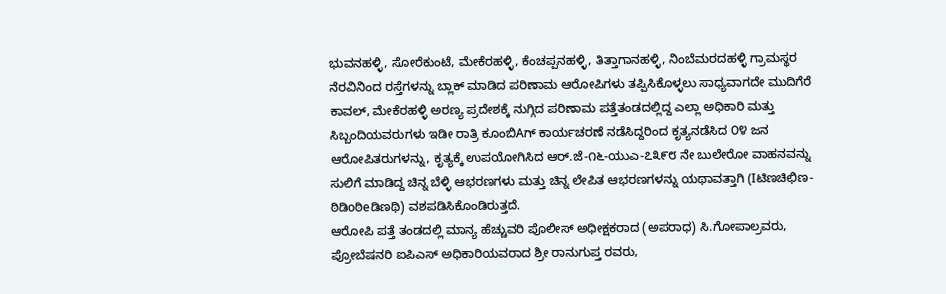ಭುವನಹಳ್ಳಿ, ಸೋರೆಕುಂಟೆ, ಮೇಕೆರಹಳ್ಳಿ, ಕೆಂಚಪ್ಪನಹಳ್ಳಿ, ತಿತ್ತಾಗಾನಹಳ್ಳಿ, ನಿಂಬೆಮರದಹಳ್ಳಿ ಗ್ರಾಮಸ್ಥರ ನೆರವಿನಿಂದ ರಸ್ತೆಗಳನ್ನು ಬ್ಲಾಕ್ ಮಾಡಿದ ಪರಿಣಾಮ ಆರೋಪಿಗಳು ತಪ್ಪಿಸಿಕೊಳ್ಳಲು ಸಾಧ್ಯವಾಗದೇ ಮುದಿಗೆರೆ ಕಾವಲ್, ಮೇಕೆರಹಳ್ಳಿ ಅರಣ್ಯ ಪ್ರದೇಶಕ್ಕೆ ನುಗ್ಗಿದ ಪರಿಣಾಮ ಪತ್ತೆತಂಡದಲ್ಲಿದ್ದ ಎಲ್ಲಾ ಅಧಿಕಾರಿ ಮತ್ತು ಸಿಬ್ಬಂದಿಯವರುಗಳು ಇಡೀ ರಾತ್ರಿ ಕೂಂಬಿAಗ್ ಕಾರ್ಯಚರಣೆ ನಡೆಸಿದ್ದರಿಂದ ಕೃತ್ಯನಡೆಸಿದ ೦೪ ಜನ ಆರೋಪಿತರುಗಳನ್ನು, ಕೃತ್ಯಕ್ಕೆ ಉಪಯೋಗಿಸಿದ ಆರ್.ಜೆ-೧೬-ಯುಎ-೭೩೯೮ ನೇ ಬುಲೇರೋ ವಾಹನವನ್ನು ಸುಲಿಗೆ ಮಾಡಿದ್ದ ಚಿನ್ನ ಬೆಳ್ಳಿ ಆಭರಣಗಳು ಮತ್ತು ಚಿನ್ನ ಲೇಪಿತ ಆಭರಣಗಳನ್ನು ಯಥಾವತ್ತಾಗಿ (Iಟಿಣಚಿಛಿಣ-ಠಿಡಿoಠಿeಡಿಣಥಿ) ವಶಪಡಿಸಿಕೊಂಡಿರುತ್ತದೆ.
ಆರೋಪಿ ಪತ್ತೆ ತಂಡದಲ್ಲಿ ಮಾನ್ಯ ಹೆಚ್ಚುವರಿ ಪೊಲೀಸ್ ಅಧೀಕ್ಷಕರಾದ (ಅಪರಾಧ) ಸಿ.ಗೋಪಾಲ್ರವರು, ಪ್ರೋಬೆಷನರಿ ಐಪಿಎಸ್ ಅಧಿಕಾರಿಯವರಾದ ಶ್ರೀ ರಾನುಗುಪ್ತ ರವರು,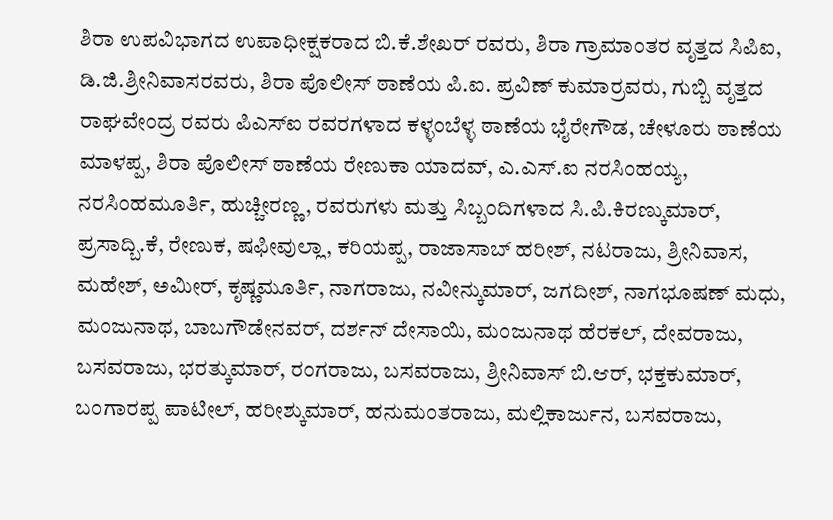ಶಿರಾ ಉಪವಿಭಾಗದ ಉಪಾಧೀಕ್ಷಕರಾದ ಬಿ.ಕೆ.ಶೇಖರ್ ರವರು, ಶಿರಾ ಗ್ರಾಮಾಂತರ ವೃತ್ತದ ಸಿಪಿಐ, ಡಿ.ಜಿ.ಶ್ರೀನಿವಾಸರವರು, ಶಿರಾ ಪೊಲೀಸ್ ಠಾಣೆಯ ಪಿ.ಐ. ಪ್ರವಿಣ್ ಕುಮಾರ್ರವರು, ಗುಬ್ಬಿ ವೃತ್ತದ ರಾಘವೇಂದ್ರ ರವರು ಪಿಎಸ್ಐ ರವರಗಳಾದ ಕಳ್ಳಂಬೆಳ್ಳ ಠಾಣೆಯ ಭೈರೇಗೌಡ, ಚೇಳೂರು ಠಾಣೆಯ ಮಾಳಪ್ಪ, ಶಿರಾ ಪೊಲೀಸ್ ಠಾಣೆಯ ರೇಣುಕಾ ಯಾದವ್, ಎ.ಎಸ್.ಐ ನರಸಿಂಹಯ್ಯ, ನರಸಿಂಹಮೂರ್ತಿ, ಹುಚ್ಚೀರಣ್ಣ, ರವರುಗಳು ಮತ್ತು ಸಿಬ್ಬಂದಿಗಳಾದ ಸಿ.ಪಿ.ಕಿರಣ್ಕುಮಾರ್, ಪ್ರಸಾದ್ಬಿ.ಕೆ, ರೇಣುಕ, ಷಫೀವುಲ್ಲಾ, ಕರಿಯಪ್ಪ, ರಾಜಾಸಾಬ್ ಹರೀಶ್, ನಟರಾಜು, ಶ್ರೀನಿವಾಸ, ಮಹೇಶ್, ಅಮೀರ್, ಕೃಷ್ಣಮೂರ್ತಿ, ನಾಗರಾಜು, ನವೀನ್ಕುಮಾರ್, ಜಗದೀಶ್, ನಾಗಭೂಷಣ್ ಮಧು, ಮಂಜುನಾಥ, ಬಾಬಗೌಡೇನವರ್, ದರ್ಶನ್ ದೇಸಾಯಿ, ಮಂಜುನಾಥ ಹೆರಕಲ್, ದೇವರಾಜು, ಬಸವರಾಜು, ಭರತ್ಕುಮಾರ್, ರಂಗರಾಜು, ಬಸವರಾಜು, ಶ್ರೀನಿವಾಸ್ ಬಿ.ಆರ್, ಭಕ್ತಕುಮಾರ್, ಬಂಗಾರಪ್ಪ ಪಾಟೀಲ್, ಹರೀಶ್ಕುಮಾರ್, ಹನುಮಂತರಾಜು, ಮಲ್ಲಿಕಾರ್ಜುನ, ಬಸವರಾಜು,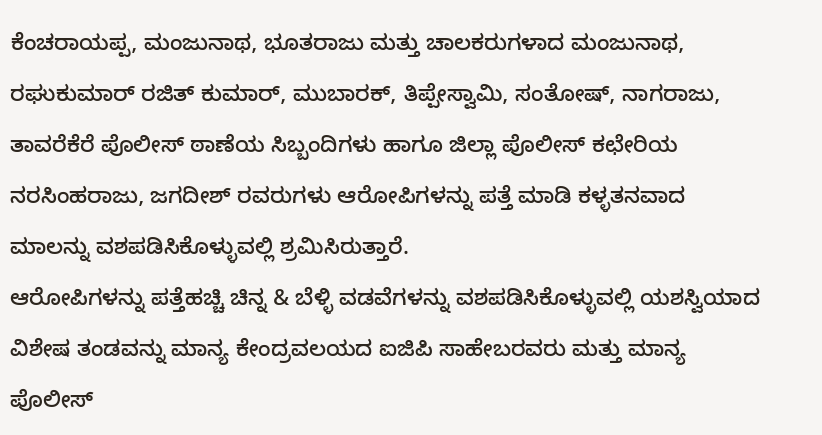ಕೆಂಚರಾಯಪ್ಪ, ಮಂಜುನಾಥ, ಭೂತರಾಜು ಮತ್ತು ಚಾಲಕರುಗಳಾದ ಮಂಜುನಾಥ, ರಘುಕುಮಾರ್ ರಜಿತ್ ಕುಮಾರ್, ಮುಬಾರಕ್, ತಿಪ್ಪೇಸ್ವಾಮಿ, ಸಂತೋಷ್, ನಾಗರಾಜು, ತಾವರೆಕೆರೆ ಪೊಲೀಸ್ ಠಾಣೆಯ ಸಿಬ್ಬಂದಿಗಳು ಹಾಗೂ ಜಿಲ್ಲಾ ಪೊಲೀಸ್ ಕಛೇರಿಯ ನರಸಿಂಹರಾಜು, ಜಗದೀಶ್ ರವರುಗಳು ಆರೋಪಿಗಳನ್ನು ಪತ್ತೆ ಮಾಡಿ ಕಳ್ಳತನವಾದ ಮಾಲನ್ನು ವಶಪಡಿಸಿಕೊಳ್ಳುವಲ್ಲಿ ಶ್ರಮಿಸಿರುತ್ತಾರೆ.
ಆರೋಪಿಗಳನ್ನು ಪತ್ತೆಹಚ್ಚಿ ಚಿನ್ನ & ಬೆಳ್ಳಿ ವಡವೆಗಳನ್ನು ವಶಪಡಿಸಿಕೊಳ್ಳುವಲ್ಲಿ ಯಶಸ್ವಿಯಾದ ವಿಶೇಷ ತಂಡವನ್ನು ಮಾನ್ಯ ಕೇಂದ್ರವಲಯದ ಐಜಿಪಿ ಸಾಹೇಬರವರು ಮತ್ತು ಮಾನ್ಯ ಪೊಲೀಸ್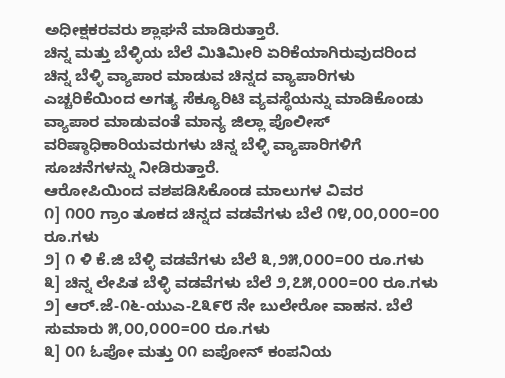ಅಧೀಕ್ಷಕರವರು ಶ್ಲಾಘನೆ ಮಾಡಿರುತ್ತಾರೆ.
ಚಿನ್ನ ಮತ್ತು ಬೆಳ್ಳಿಯ ಬೆಲೆ ಮಿತಿಮೀರಿ ಏರಿಕೆಯಾಗಿರುವುದರಿಂದ ಚಿನ್ನ ಬೆಳ್ಳಿ ವ್ಯಾಪಾರ ಮಾಡುವ ಚಿನ್ನದ ವ್ಯಾಪಾರಿಗಳು ಎಚ್ಚರಿಕೆಯಿಂದ ಅಗತ್ಯ ಸೆಕ್ಯೂರಿಟಿ ವ್ಯವಸ್ಥೆಯನ್ನು ಮಾಡಿಕೊಂಡು ವ್ಯಾಪಾರ ಮಾಡುವಂತೆ ಮಾನ್ಯ ಜಿಲ್ಲಾ ಪೊಲೀಸ್ ವರಿಷ್ಠಾಧಿಕಾರಿಯವರುಗಳು ಚಿನ್ನ ಬೆಳ್ಳಿ ವ್ಯಾಪಾರಿಗಳಿಗೆ ಸೂಚನೆಗಳನ್ನು ನೀಡಿರುತ್ತಾರೆ.
ಆರೋಪಿಯಿಂದ ವಶಪಡಿಸಿಕೊಂಡ ಮಾಲುಗಳ ವಿವರ
೧] ೧೦೦ ಗ್ರಾಂ ತೂಕದ ಚಿನ್ನದ ವಡವೆಗಳು ಬೆಲೆ ೧೪,೦೦,೦೦೦=೦೦ ರೂ.ಗಳು
೨] ೧ ಳಿ ಕೆ.ಜಿ ಬೆಳ್ಳಿ ವಡವೆಗಳು ಬೆಲೆ ೩,೨೫,೦೦೦=೦೦ ರೂ.ಗಳು
೩] ಚಿನ್ನ ಲೇಪಿತ ಬೆಳ್ಳಿ ವಡವೆಗಳು ಬೆಲೆ ೨,೭೫,೦೦೦=೦೦ ರೂ.ಗಳು
೨] ಆರ್.ಜೆ-೧೬-ಯುಎ-೭೩೯೮ ನೇ ಬುಲೇರೋ ವಾಹನ. ಬೆಲೆ ಸುಮಾರು ೫,೦೦,೦೦೦=೦೦ ರೂ.ಗಳು
೩] ೦೧ ಓಪೋ ಮತ್ತು ೦೧ ಐಪೋನ್ ಕಂಪನಿಯ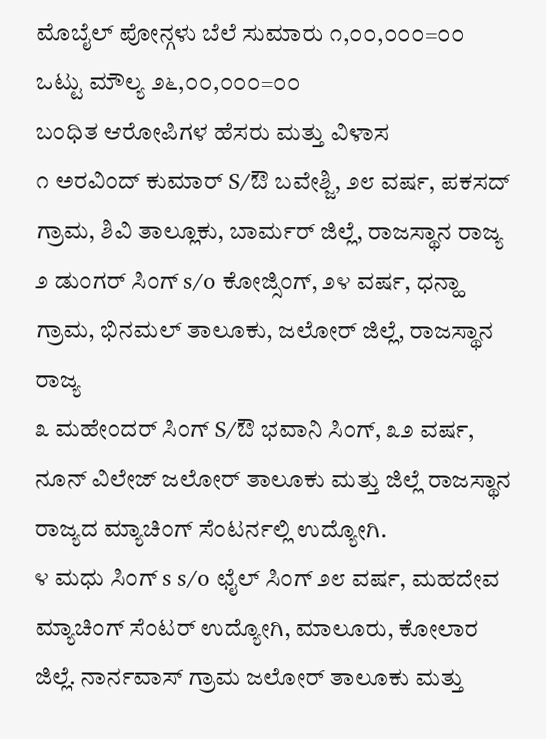ಮೊಬೈಲ್ ಪೋನ್ಗಳು ಬೆಲೆ ಸುಮಾರು ೧,೦೦,೦೦೦=೦೦
ಒಟ್ಟು ಮೌಲ್ಯ ೨೬,೦೦,೦೦೦=೦೦
ಬಂಧಿತ ಆರೋಪಿಗಳ ಹೆಸರು ಮತ್ತು ವಿಳಾಸ
೧ ಅರವಿಂದ್ ಕುಮಾರ್ S/ಔ ಬವೇಶ್ಜಿ, ೨೮ ವರ್ಷ, ಪಕಸದ್ ಗ್ರಾಮ, ಶಿವಿ ತಾಲ್ಲೂಕು, ಬಾರ್ಮರ್ ಜಿಲ್ಲೆ, ರಾಜಸ್ಥಾನ ರಾಜ್ಯ
೨ ಡುಂಗರ್ ಸಿಂಗ್ s/o ಕೋಜ್ಸಿಂಗ್, ೨೪ ವರ್ಷ, ಧನ್ಹಾ ಗ್ರಾಮ, ಭಿನಮಲ್ ತಾಲೂಕು, ಜಲೋರ್ ಜಿಲ್ಲೆ, ರಾಜಸ್ಥಾನ ರಾಜ್ಯ
೩ ಮಹೇಂದರ್ ಸಿಂಗ್ S/ಔ ಭವಾನಿ ಸಿಂಗ್, ೩೨ ವರ್ಷ, ನೂನ್ ವಿಲೇಜ್ ಜಲೋರ್ ತಾಲೂಕು ಮತ್ತು ಜಿಲ್ಲೆ ರಾಜಸ್ಥಾನ ರಾಜ್ಯದ ಮ್ಯಾಚಿಂಗ್ ಸೆಂಟರ್ನಲ್ಲಿ ಉದ್ಯೋಗಿ.
೪ ಮಧು ಸಿಂಗ್ s s/o ಛೈಲ್ ಸಿಂಗ್ ೨೮ ವರ್ಷ, ಮಹದೇವ ಮ್ಯಾಚಿಂಗ್ ಸೆಂಟರ್ ಉದ್ಯೋಗಿ, ಮಾಲೂರು, ಕೋಲಾರ ಜಿಲ್ಲೆ. ನಾರ್ನವಾಸ್ ಗ್ರಾಮ ಜಲೋರ್ ತಾಲೂಕು ಮತ್ತು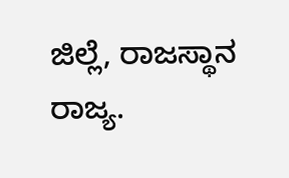ಜಿಲ್ಲೆ, ರಾಜಸ್ಥಾನ ರಾಜ್ಯ.